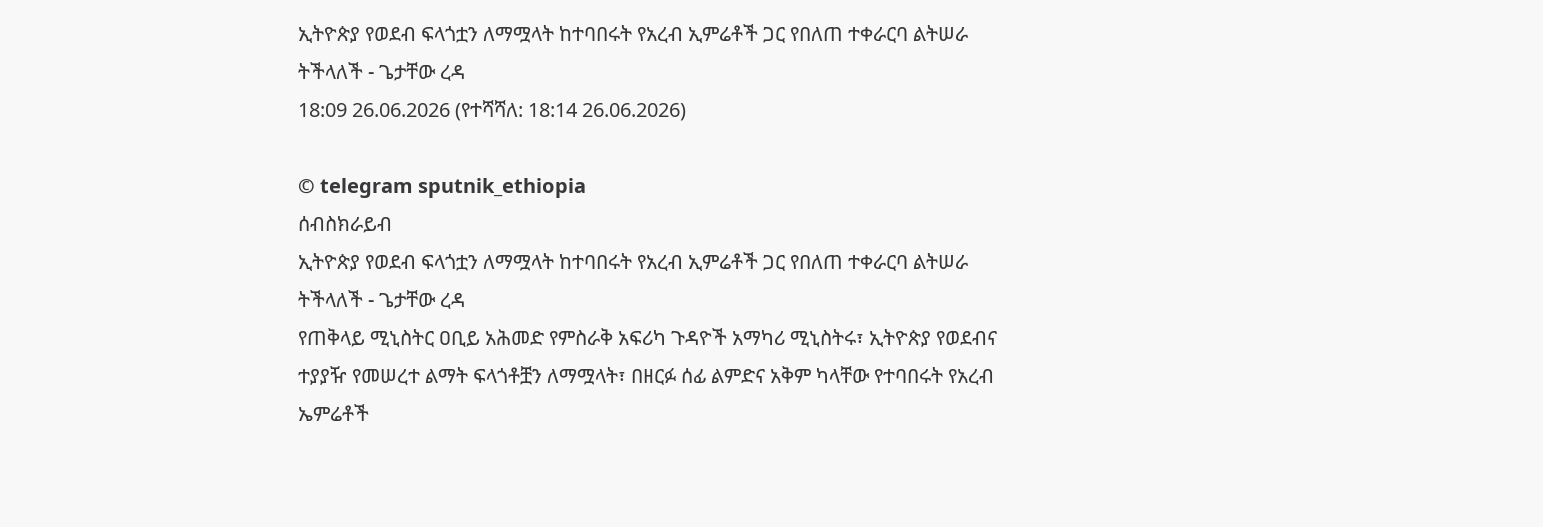ኢትዮጵያ የወደብ ፍላጎቷን ለማሟላት ከተባበሩት የአረብ ኢምሬቶች ጋር የበለጠ ተቀራርባ ልትሠራ ትችላለች - ጌታቸው ረዳ
18:09 26.06.2026 (የተሻሻለ: 18:14 26.06.2026)

© telegram sputnik_ethiopia
ሰብስክራይብ
ኢትዮጵያ የወደብ ፍላጎቷን ለማሟላት ከተባበሩት የአረብ ኢምሬቶች ጋር የበለጠ ተቀራርባ ልትሠራ ትችላለች - ጌታቸው ረዳ
የጠቅላይ ሚኒስትር ዐቢይ አሕመድ የምስራቅ አፍሪካ ጉዳዮች አማካሪ ሚኒስትሩ፣ ኢትዮጵያ የወደብና ተያያዥ የመሠረተ ልማት ፍላጎቶቿን ለማሟላት፣ በዘርፉ ሰፊ ልምድና አቅም ካላቸው የተባበሩት የአረብ ኤምሬቶች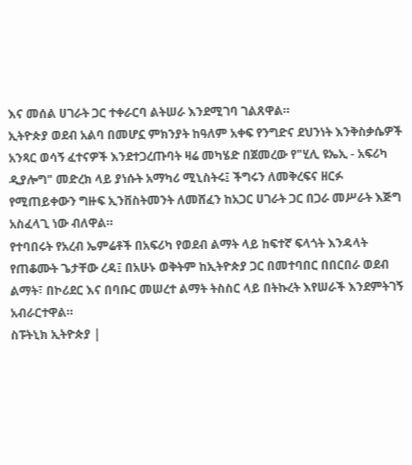እና መሰል ሀገራት ጋር ተቀራርባ ልትሠራ እንደሚገባ ገልጸዋል።
ኢትዮጵያ ወደብ አልባ በመሆኗ ምክንያት ከዓለም አቀፍ የንግድና ደህንነት እንቅስቃሴዎች አንጻር ወሳኝ ፈተናዎች እንደተጋረጡባት ዛሬ መካሄድ በጀመረው የ"ሂሊ ዩኤኢ - አፍሪካ ዲያሎግ" መድረክ ላይ ያነሱት አማካሪ ሚኒስትሩ፤ ችግሩን ለመቅረፍና ዘርፉ የሚጠይቀውን ግዙፍ ኢንቨስትመንት ለመሸፈን ከአጋር ሀገራት ጋር በጋራ መሥራት እጅግ አስፈላጊ ነው ብለዋል።
የተባበሩት የአረብ ኤምሬቶች በአፍሪካ የወደብ ልማት ላይ ከፍተኛ ፍላጎት እንዳላት የጠቆሙት ጌታቸው ረዳ፤ በአሁኑ ወቅትም ከኢትዮጵያ ጋር በመተባበር በበርበራ ወደብ ልማት፣ በኮሪደር እና በባቡር መሠረተ ልማት ትስስር ላይ በትኩረት እየሠራች እንደምትገኝ አብራርተዋል።
ስፑትኒክ ኢትዮጵያ |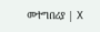መተግበሪያ | X